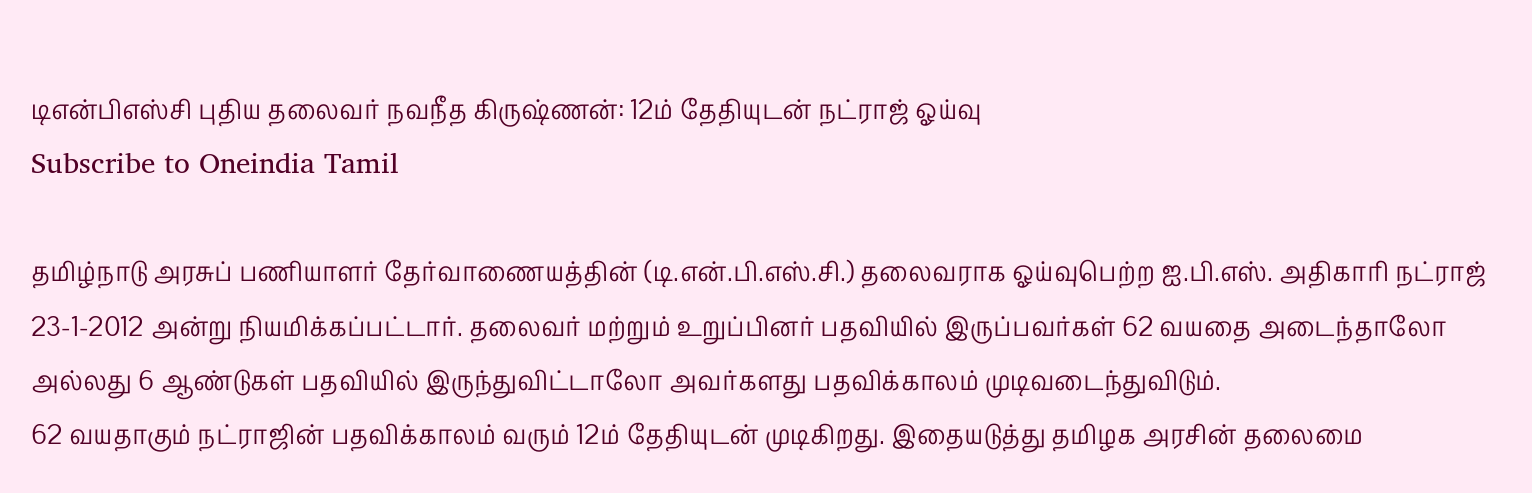டிஎன்பிஎஸ்சி புதிய தலைவர் நவநீத கிருஷ்ணன்: 12ம் தேதியுடன் நட்ராஜ் ஓய்வு
Subscribe to Oneindia Tamil

தமிழ்நாடு அரசுப் பணியாளர் தேர்வாணையத்தின் (டி.என்.பி.எஸ்.சி.) தலைவராக ஓய்வுபெற்ற ஐ.பி.எஸ். அதிகாரி நட்ராஜ் 23-1-2012 அன்று நியமிக்கப்பட்டார். தலைவர் மற்றும் உறுப்பினர் பதவியில் இருப்பவர்கள் 62 வயதை அடைந்தாலோ அல்லது 6 ஆண்டுகள் பதவியில் இருந்துவிட்டாலோ அவர்களது பதவிக்காலம் முடிவடைந்துவிடும்.
62 வயதாகும் நட்ராஜின் பதவிக்காலம் வரும் 12ம் தேதியுடன் முடிகிறது. இதையடுத்து தமிழக அரசின் தலைமை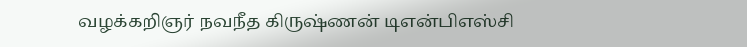வழக்கறிஞர் நவநீத கிருஷ்ணன் டிஎன்பிஎஸ்சி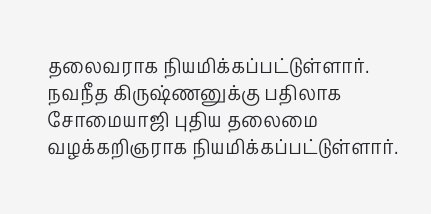தலைவராக நியமிக்கப்பட்டுள்ளார். நவநீத கிருஷ்ணனுக்கு பதிலாக சோமையாஜி புதிய தலைமை வழக்கறிஞராக நியமிக்கப்பட்டுள்ளார்.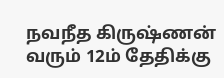நவநீத கிருஷ்ணன் வரும் 12ம் தேதிக்கு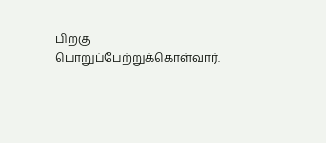பிறகு பொறுப்பேற்றுக்கொள்வார்.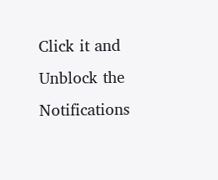Click it and Unblock the Notifications